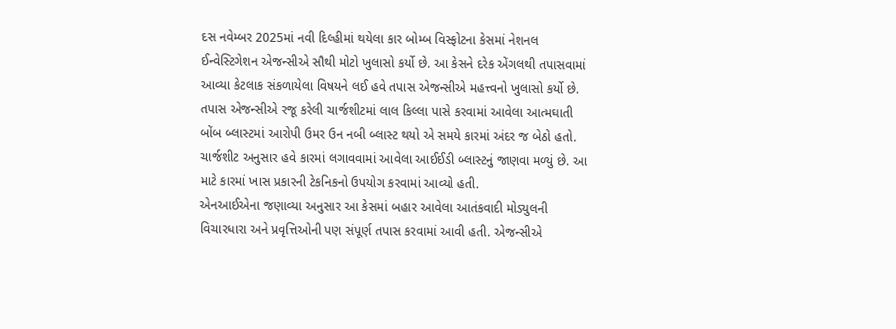દસ નવેમ્બર 2025માં નવી દિલ્હીમાં થયેલા કાર બોમ્બ વિસ્ફોટના કેસમાં નેશનલ ઈન્વેસ્ટિગેશન એજન્સીએ સૌથી મોટો ખુલાસો કર્યો છે. આ કેસને દરેક એંગલથી તપાસવામાં આવ્યા કેટલાક સંકળાયેલા વિષયને લઈ હવે તપાસ એજન્સીએ મહત્ત્વનો ખુલાસો કર્યો છે. તપાસ એજન્સીએ રજૂ કરેલી ચાર્જશીટમાં લાલ કિલ્લા પાસે કરવામાં આવેલા આત્મઘાતી બોંબ બ્લાસ્ટમાં આરોપી ઉમર ઉન નબી બ્લાસ્ટ થયો એ સમયે કારમાં અંદર જ બેઠો હતો. ચાર્જશીટ અનુસાર હવે કારમાં લગાવવામાં આવેલા આઈઈડી બ્લાસ્ટનું જાણવા મળ્યું છે. આ માટે કારમાં ખાસ પ્રકારની ટેકનિકનો ઉપયોગ કરવામાં આવ્યો હતી.
એનઆઈએના જણાવ્યા અનુસાર આ કેસમાં બહાર આવેલા આતંકવાદી મોડ્યુલની વિચારધારા અને પ્રવૃત્તિઓની પણ સંપૂર્ણ તપાસ કરવામાં આવી હતી. એજન્સીએ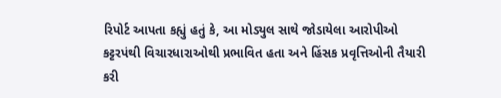રિપોર્ટ આપતા કહ્યું હતું કે, આ મોડ્યુલ સાથે જોડાયેલા આરોપીઓ કટ્ટરપંથી વિચારધારાઓથી પ્રભાવિત હતા અને હિંસક પ્રવૃત્તિઓની તૈયારી કરી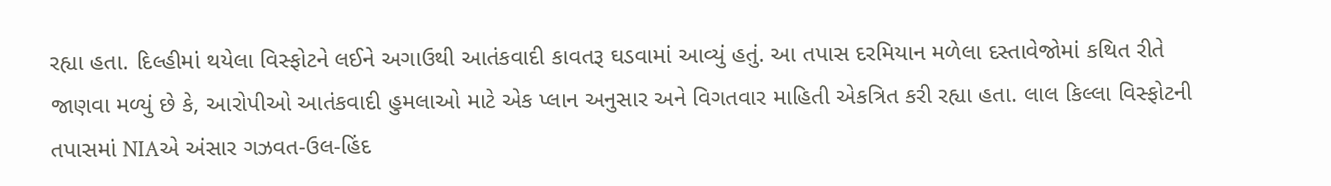રહ્યા હતા. દિલ્હીમાં થયેલા વિસ્ફોટને લઈને અગાઉથી આતંકવાદી કાવતરૂ ઘડવામાં આવ્યું હતું. આ તપાસ દરમિયાન મળેલા દસ્તાવેજોમાં કથિત રીતે જાણવા મળ્યું છે કે, આરોપીઓ આતંકવાદી હુમલાઓ માટે એક પ્લાન અનુસાર અને વિગતવાર માહિતી એકત્રિત કરી રહ્યા હતા. લાલ કિલ્લા વિસ્ફોટની તપાસમાં NIAએ અંસાર ગઝવત-ઉલ-હિંદ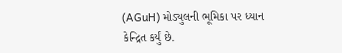(AGuH) મોડ્યુલની ભૂમિકા પર ધ્યાન કેન્દ્રિત કર્યું છે.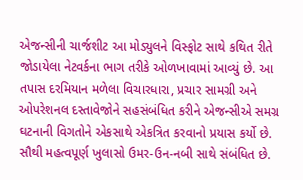એજન્સીની ચાર્જશીટ આ મોડ્યુલને વિસ્ફોટ સાથે કથિત રીતે જોડાયેલા નેટવર્કના ભાગ તરીકે ઓળખાવામાં આવ્યું છે. આ તપાસ દરમિયાન મળેલા વિચારધારા, પ્રચાર સામગ્રી અને ઓપરેશનલ દસ્તાવેજોને સહસંબંધિત કરીને એજન્સીએ સમગ્ર ઘટનાની વિગતોને એકસાથે એકત્રિત કરવાનો પ્રયાસ કર્યો છે. સૌથી મહત્વપૂર્ણ ખુલાસો ઉમર-ઉન-નબી સાથે સંબંધિત છે.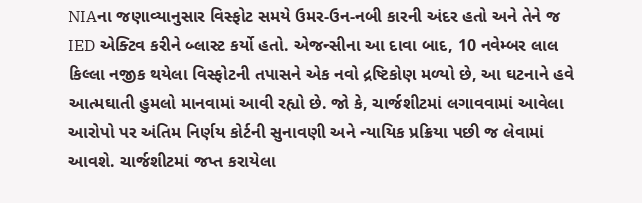NIAના જણાવ્યાનુસાર વિસ્ફોટ સમયે ઉમર-ઉન-નબી કારની અંદર હતો અને તેને જ IED એક્ટિવ કરીને બ્લાસ્ટ કર્યો હતો. એજન્સીના આ દાવા બાદ, 10 નવેમ્બર લાલ કિલ્લા નજીક થયેલા વિસ્ફોટની તપાસને એક નવો દ્રષ્ટિકોણ મળ્યો છે, આ ઘટનાને હવે આત્મઘાતી હુમલો માનવામાં આવી રહ્યો છે. જો કે, ચાર્જશીટમાં લગાવવામાં આવેલા આરોપો પર અંતિમ નિર્ણય કોર્ટની સુનાવણી અને ન્યાયિક પ્રક્રિયા પછી જ લેવામાં આવશે. ચાર્જશીટમાં જપ્ત કરાયેલા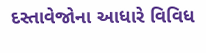દસ્તાવેજોના આધારે વિવિધ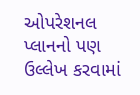ઓપરેશનલ પ્લાનનો પણ ઉલ્લેખ કરવામાં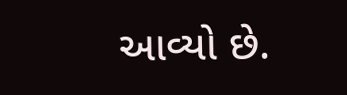આવ્યો છે.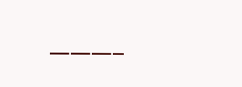———–